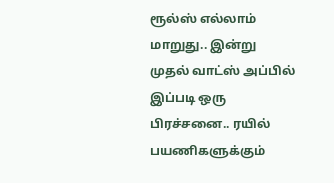ரூல்ஸ் எல்லாம் மாறுது.. இன்று முதல் வாட்ஸ் அப்பில் இப்படி ஒரு பிரச்சனை.. ரயில் பயணிகளுக்கும்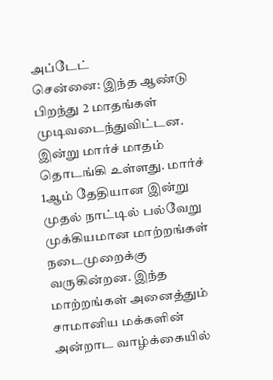அப்டேட்
சென்னை: இந்த ஆண்டு பிறந்து 2 மாதங்கள் முடிவடைந்துவிட்டன. இன்று மார்ச் மாதம் தொடங்கி உள்ளது. மார்ச் 1ஆம் தேதியான இன்று முதல் நாட்டில் பல்வேறு முக்கியமான மாற்றங்கள் நடைமுறைக்கு வருகின்றன. இந்த மாற்றங்கள் அனைத்தும் சாமானிய மக்களின் அன்றாட வாழ்க்கையில்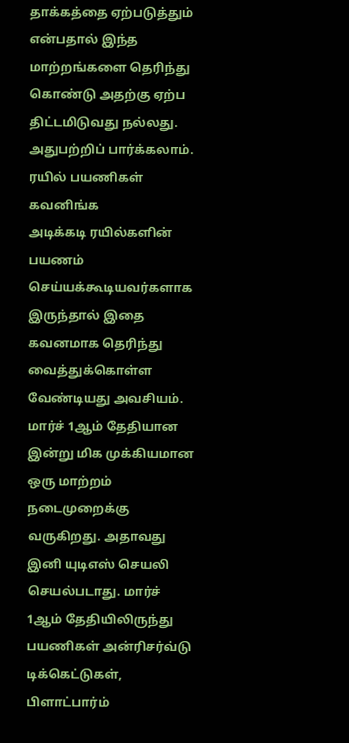தாக்கத்தை ஏற்படுத்தும் என்பதால் இந்த மாற்றங்களை தெரிந்து கொண்டு அதற்கு ஏற்ப திட்டமிடுவது நல்லது. அதுபற்றிப் பார்க்கலாம்.
ரயில் பயணிகள் கவனிங்க
அடிக்கடி ரயில்களின் பயணம் செய்யக்கூடியவர்களாக இருந்தால் இதை கவனமாக தெரிந்து வைத்துக்கொள்ள வேண்டியது அவசியம். மார்ச் 1ஆம் தேதியான இன்று மிக முக்கியமான ஒரு மாற்றம் நடைமுறைக்கு வருகிறது. அதாவது இனி யுடிஎஸ் செயலி செயல்படாது. மார்ச் 1ஆம் தேதியிலிருந்து பயணிகள் அன்ரிசர்வ்டு டிக்கெட்டுகள், பிளாட்பார்ம்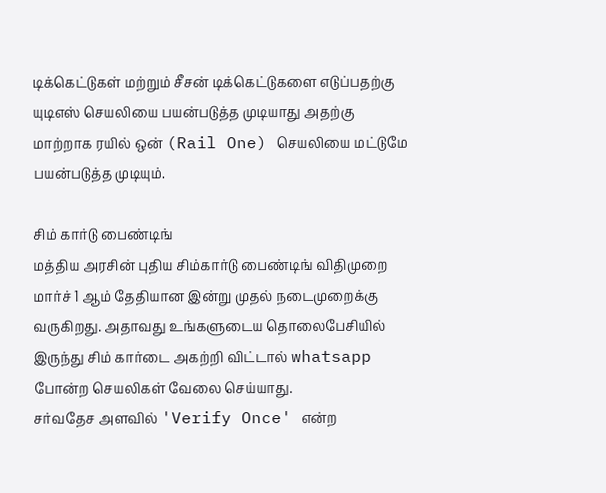டிக்கெட்டுகள் மற்றும் சீசன் டிக்கெட்டுகளை எடுப்பதற்கு யுடிஎஸ் செயலியை பயன்படுத்த முடியாது அதற்கு மாற்றாக ரயில் ஒன் (Rail One) செயலியை மட்டுமே பயன்படுத்த முடியும்.

சிம் கார்டு பைண்டிங்
மத்திய அரசின் புதிய சிம்கார்டு பைண்டிங் விதிமுறை மார்ச் 1 ஆம் தேதியான இன்று முதல் நடைமுறைக்கு வருகிறது. அதாவது உங்களுடைய தொலைபேசியில் இருந்து சிம் கார்டை அகற்றி விட்டால் whatsapp போன்ற செயலிகள் வேலை செய்யாது.
சர்வதேச அளவில் 'Verify Once' என்ற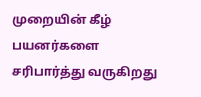முறையின் கீழ் பயனர்களை சரிபார்த்து வருகிறது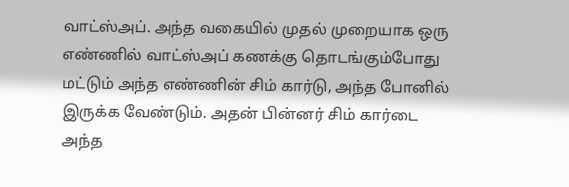வாட்ஸ்அப். அந்த வகையில் முதல் முறையாக ஒரு எண்ணில் வாட்ஸ்அப் கணக்கு தொடங்கும்போது மட்டும் அந்த எண்ணின் சிம் கார்டு, அந்த போனில் இருக்க வேண்டும். அதன் பின்னர் சிம் கார்டை அந்த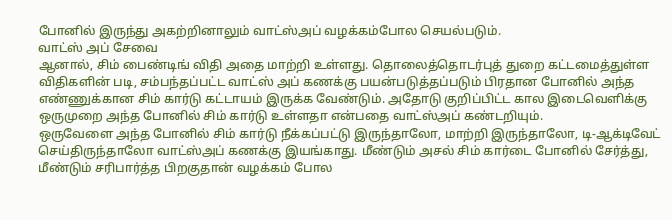போனில் இருந்து அகற்றினாலும் வாட்ஸ்அப் வழக்கம்போல செயல்படும்.
வாட்ஸ் அப் சேவை
ஆனால், சிம் பைண்டிங் விதி அதை மாற்றி உள்ளது. தொலைத்தொடர்புத் துறை கட்டமைத்துள்ள விதிகளின் படி, சம்பந்தப்பட்ட வாட்ஸ் அப் கணக்கு பயன்படுத்தப்படும் பிரதான போனில் அந்த எண்ணுக்கான சிம் கார்டு கட்டாயம் இருக்க வேண்டும். அதோடு குறிப்பிட்ட கால இடைவெளிக்கு ஒருமுறை அந்த போனில் சிம் கார்டு உள்ளதா என்பதை வாட்ஸ்அப் கண்டறியும்.
ஒருவேளை அந்த போனில் சிம் கார்டு நீக்கப்பட்டு இருந்தாலோ, மாற்றி இருந்தாலோ, டி-ஆக்டிவேட் செய்திருந்தாலோ வாட்ஸ்அப் கணக்கு இயங்காது. மீண்டும் அசல் சிம் கார்டை போனில் சேர்த்து, மீண்டும் சரிபார்த்த பிறகுதான் வழக்கம் போல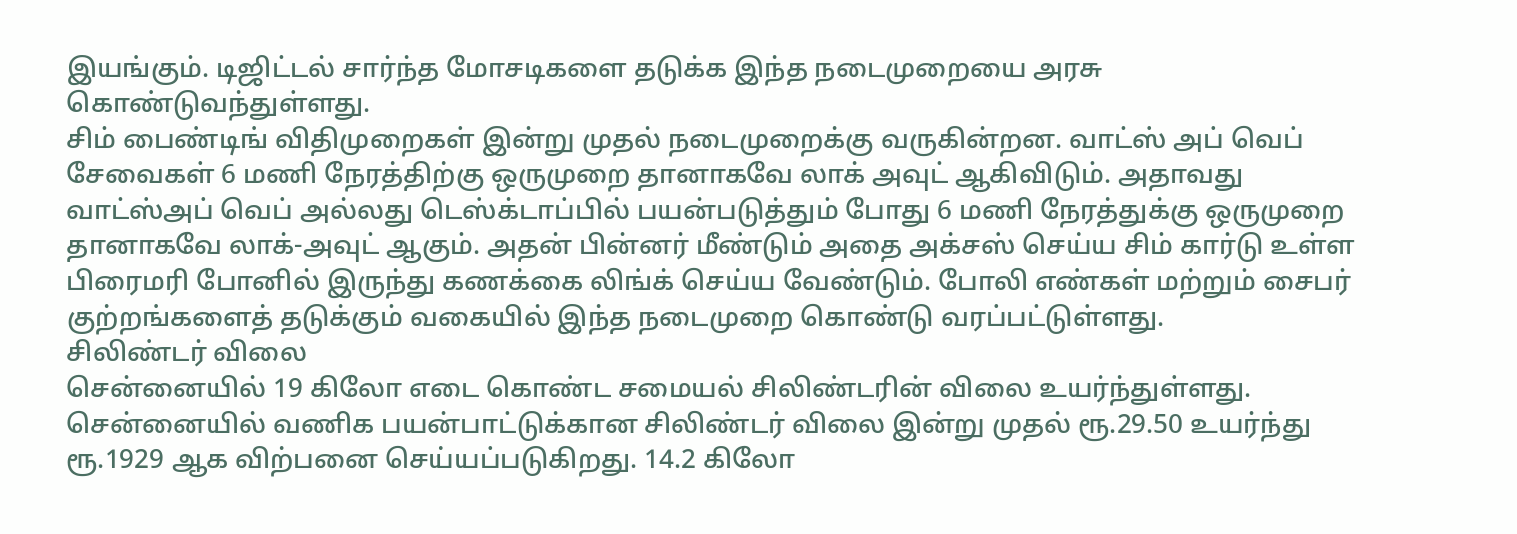இயங்கும். டிஜிட்டல் சார்ந்த மோசடிகளை தடுக்க இந்த நடைமுறையை அரசு கொண்டுவந்துள்ளது.
சிம் பைண்டிங் விதிமுறைகள் இன்று முதல் நடைமுறைக்கு வருகின்றன. வாட்ஸ் அப் வெப் சேவைகள் 6 மணி நேரத்திற்கு ஒருமுறை தானாகவே லாக் அவுட் ஆகிவிடும். அதாவது வாட்ஸ்அப் வெப் அல்லது டெஸ்க்டாப்பில் பயன்படுத்தும் போது 6 மணி நேரத்துக்கு ஒருமுறை தானாகவே லாக்-அவுட் ஆகும். அதன் பின்னர் மீண்டும் அதை அக்சஸ் செய்ய சிம் கார்டு உள்ள பிரைமரி போனில் இருந்து கணக்கை லிங்க் செய்ய வேண்டும். போலி எண்கள் மற்றும் சைபர் குற்றங்களைத் தடுக்கும் வகையில் இந்த நடைமுறை கொண்டு வரப்பட்டுள்ளது.
சிலிண்டர் விலை
சென்னையில் 19 கிலோ எடை கொண்ட சமையல் சிலிண்டரின் விலை உயர்ந்துள்ளது. சென்னையில் வணிக பயன்பாட்டுக்கான சிலிண்டர் விலை இன்று முதல் ரூ.29.50 உயர்ந்து ரூ.1929 ஆக விற்பனை செய்யப்படுகிறது. 14.2 கிலோ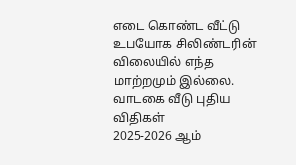எடை கொண்ட வீட்டு உபயோக சிலிண்டரின் விலையில் எந்த மாற்றமும் இல்லை.
வாடகை வீடு புதிய விதிகள்
2025-2026 ஆம்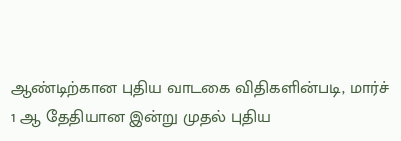ஆண்டிற்கான புதிய வாடகை விதிகளின்படி, மார்ச் 1 ஆ தேதியான இன்று முதல் புதிய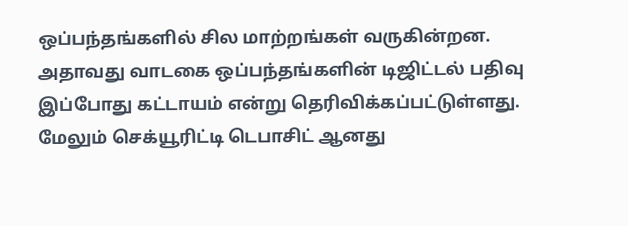ஒப்பந்தங்களில் சில மாற்றங்கள் வருகின்றன. அதாவது வாடகை ஒப்பந்தங்களின் டிஜிட்டல் பதிவு இப்போது கட்டாயம் என்று தெரிவிக்கப்பட்டுள்ளது. மேலும் செக்யூரிட்டி டெபாசிட் ஆனது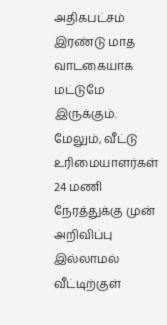அதிகபட்சம் இரண்டு மாத வாடகையாக மட்டுமே இருக்கும். மேலும், வீட்டு உரிமையாளர்கள் 24 மணி நேரத்துக்கு முன் அறிவிப்பு இல்லாமல் வீட்டிற்குள்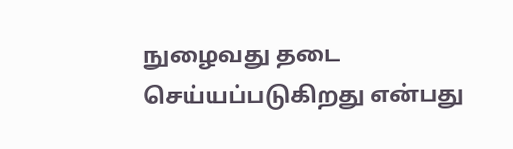நுழைவது தடை செய்யப்படுகிறது என்பது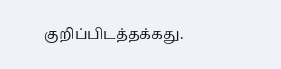குறிப்பிடத்தக்கது.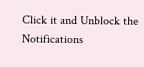Click it and Unblock the Notifications